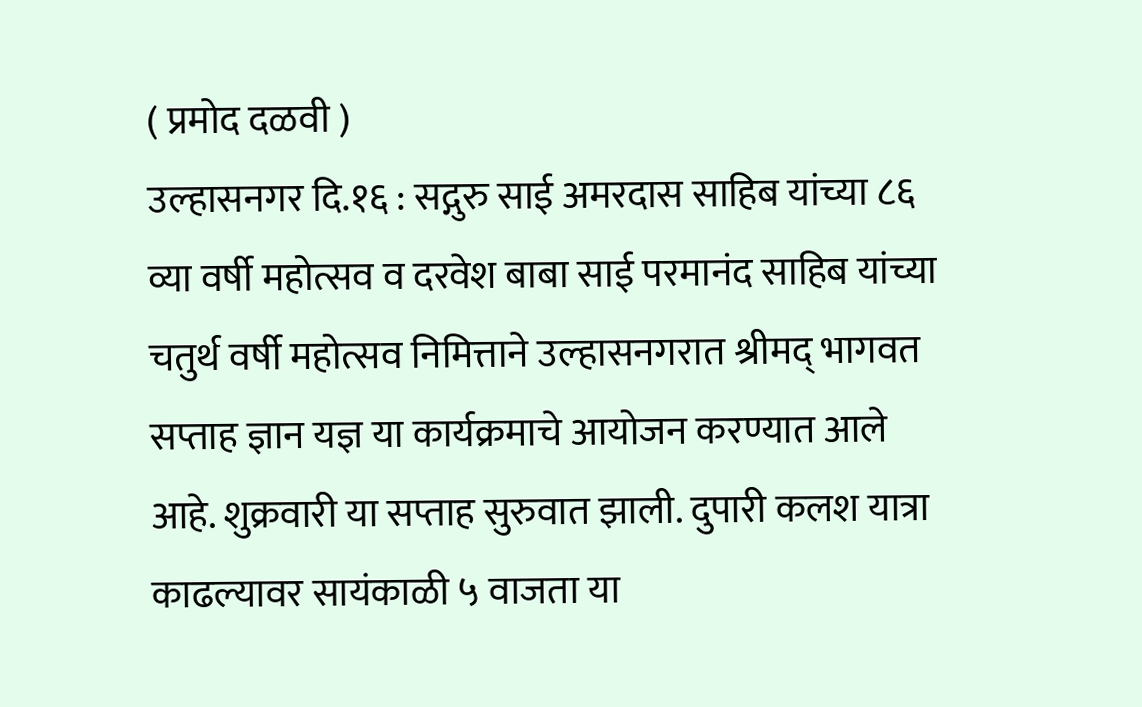( प्रमोद दळवी )
उल्हासनगर दि.१६ : सद्गुरु साई अमरदास साहिब यांच्या ८६ व्या वर्षी महोत्सव व दरवेश बाबा साई परमानंद साहिब यांच्या चतुर्थ वर्षी महोत्सव निमित्ताने उल्हासनगरात श्रीमद् भागवत सप्ताह ज्ञान यज्ञ या कार्यक्रमाचे आयोजन करण्यात आले आहे. शुक्रवारी या सप्ताह सुरुवात झाली. दुपारी कलश यात्रा काढल्यावर सायंकाळी ५ वाजता या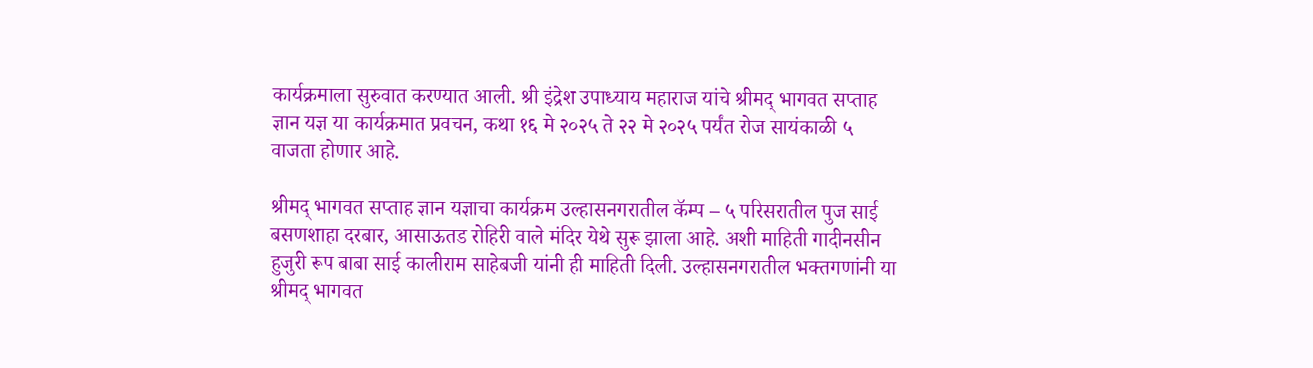कार्यक्रमाला सुरुवात करण्यात आली. श्री इंद्रेश उपाध्याय महाराज यांचे श्रीमद् भागवत सप्ताह ज्ञान यज्ञ या कार्यक्रमात प्रवचन, कथा १६ मे २०२५ ते २२ मे २०२५ पर्यंत रोज सायंकाळी ५ वाजता होणार आहे.

श्रीमद् भागवत सप्ताह ज्ञान यज्ञाचा कार्यक्रम उल्हासनगरातील कॅम्प – ५ परिसरातील पुज साई बसणशाहा दरबार, आसाऊतड रोहिरी वाले मंदिर येथे सुरू झाला आहे. अशी माहिती गादीनसीन हुजुरी रूप बाबा साई कालीराम साहेबजी यांनी ही माहिती दिली. उल्हासनगरातील भक्तगणांनी या श्रीमद् भागवत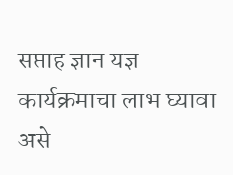सप्ताह ज्ञान यज्ञ कार्यक्रमाचा लाभ घ्यावा असे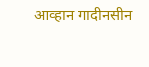आव्हान गादीनसीन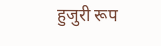हुजुरी रूप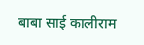बाबा साई कालीराम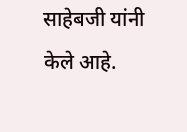साहेबजी यांनी केले आहे.